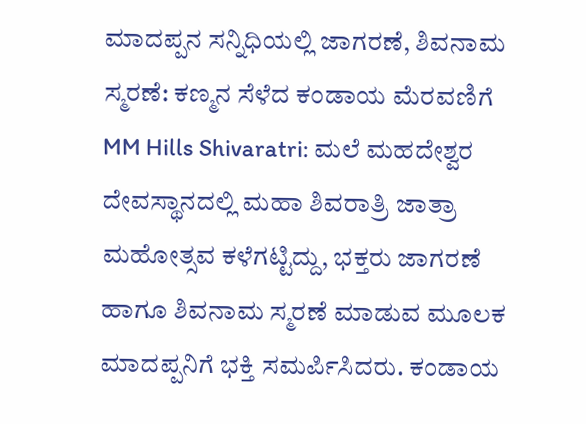ಮಾದಪ್ಪನ ಸನ್ನಿಧಿಯಲ್ಲಿ ಜಾಗರಣೆ, ಶಿವನಾಮ ಸ್ಮರಣೆ: ಕಣ್ಮನ ಸೆಳೆದ ಕಂಡಾಯ ಮೆರವಣಿಗೆ
MM Hills Shivaratri: ಮಲೆ ಮಹದೇಶ್ವರ ದೇವಸ್ಥಾನದಲ್ಲಿ ಮಹಾ ಶಿವರಾತ್ರಿ ಜಾತ್ರಾ ಮಹೋತ್ಸವ ಕಳೆಗಟ್ಟಿದ್ದು, ಭಕ್ತರು ಜಾಗರಣೆ ಹಾಗೂ ಶಿವನಾಮ ಸ್ಮರಣೆ ಮಾಡುವ ಮೂಲಕ ಮಾದಪ್ಪನಿಗೆ ಭಕ್ತಿ ಸಮರ್ಪಿಸಿದರು. ಕಂಡಾಯ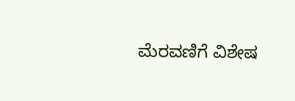ಮೆರವಣಿಗೆ ವಿಶೇಷ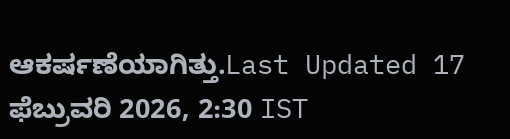ಆಕರ್ಷಣೆಯಾಗಿತ್ತು.Last Updated 17 ಫೆಬ್ರುವರಿ 2026, 2:30 IST